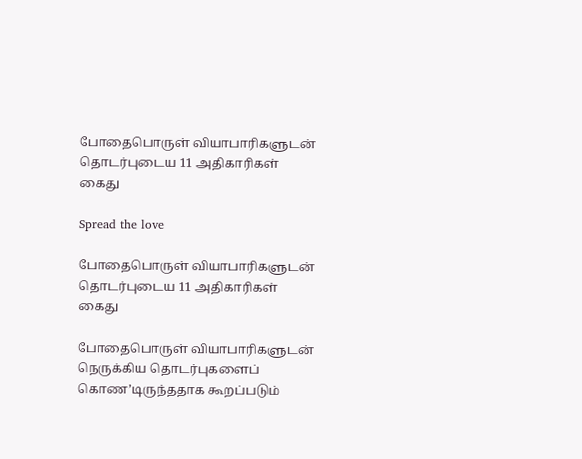போதைபொருள் வியாபாரிகளுடன் தொடர்புடைய 11 அதிகாரிகள் கைது

Spread the love

போதைபொருள் வியாபாரிகளுடன் தொடர்புடைய 11 அதிகாரிகள் கைது

போதைபொருள் வியாபாரிகளுடன் நெருக்கிய தொடர்புகளைப் கொண’டிருந்ததாக கூறப்படும்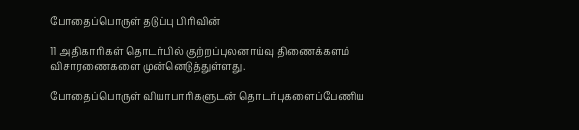போதைப்பொருள் தடுப்பு பிரிவின்

11 அதிகாரிகள் தொடர்பில் குற்றப்புலனாய்வு திணைக்களம் விசாரணைகளை முன்னெடுத்துள்ளது.

போதைப்பொருள் வியாபாரிகளுடன் தொடர்புகளைப்பேணிய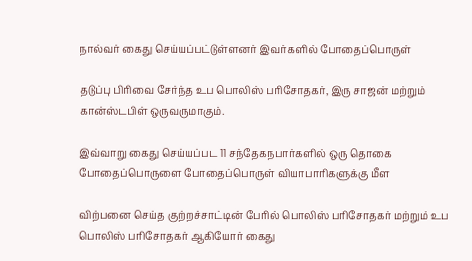நால்வர் கைது செய்யப்பட்டுள்ளனர் இவர்களில் போதைப்பொருள்

தடுப்பு பிரிவை சேர்ந்த உப பொலிஸ் பரிசோதகர், இரு சாஜன் மற்றும் கான்ஸ்டபிள் ஒருவருமாகும்.

இவ்வாறு கைது செய்யப்பட 11 சந்தேகநபார்களில் ஒரு தொகை போதைப்பொருளை போதைப்பொருள் வியாபாரிகளுக்கு மீள

விற்பனை செய்த குற்றச்சாட்டின் பேரில் பொலிஸ் பரிசோதகர் மற்றும் உப பொலிஸ் பரிசோதகர் ஆகியோர் கைது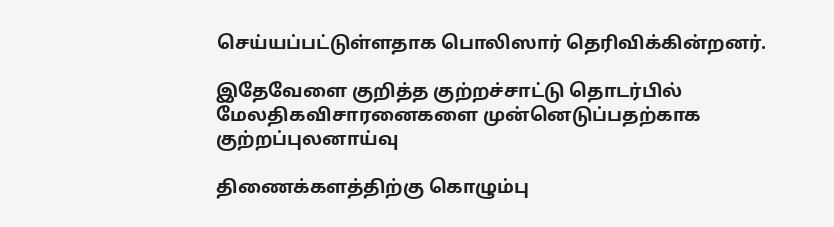செய்யப்பட்டுள்ளதாக பொலிஸார் தெரிவிக்கின்றனர்.

இதேவேளை குறித்த குற்றச்சாட்டு தொடர்பில் மேலதிகவிசாரனைகளை முன்னெடுப்பதற்காக குற்றப்புலனாய்வு

திணைக்களத்திற்கு கொழும்பு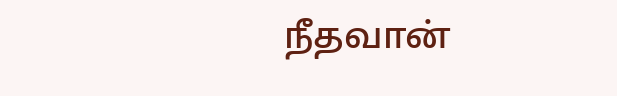நீதவான்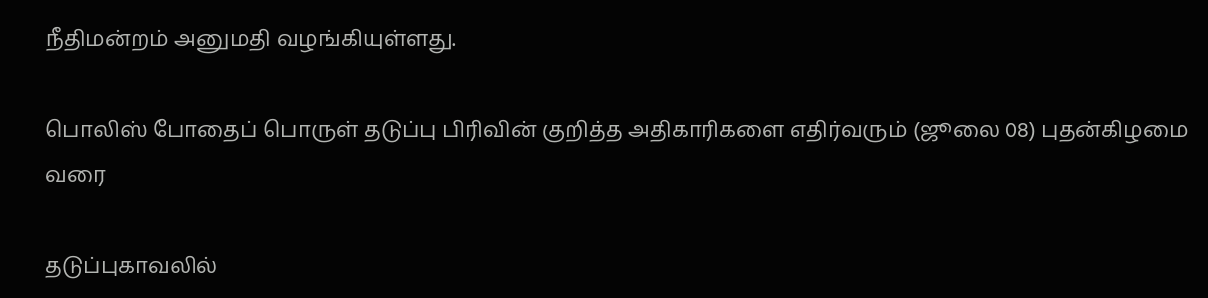நீதிமன்றம் அனுமதி வழங்கியுள்ளது.

பொலிஸ் போதைப் பொருள் தடுப்பு பிரிவின் குறித்த அதிகாரிகளை எதிர்வரும் (ஜூலை 08) புதன்கிழமை வரை

தடுப்புகாவலில்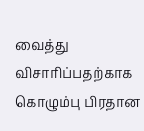வைத்து விசாரிப்பதற்காக கொழும்பு பிரதான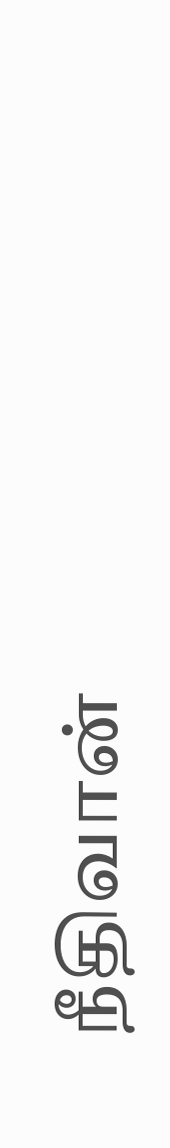நீதிவான்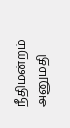நீதிமன்றம் அனுமதி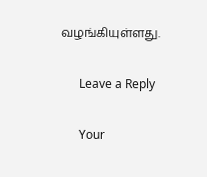வழங்கியுள்ளது.

      Leave a Reply

      Your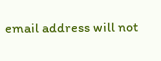email address will not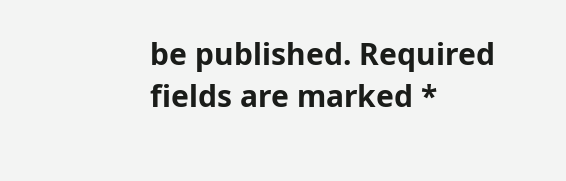be published. Required fields are marked *